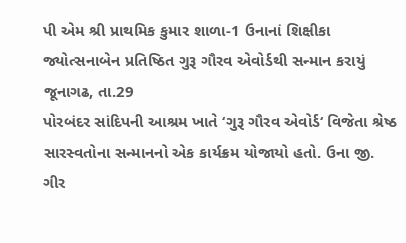પી એમ શ્રી પ્રાથમિક કુમાર શાળા-1 ઉનાનાં શિક્ષીકા જ્યોત્સનાબેન પ્રતિષ્ઠિત ગુરૂ ગૌરવ એવોર્ડથી સન્માન કરાયું
જૂનાગઢ, તા.29
પોરબંદર સાંદિપની આશ્રમ ખાતે ‘ગુરૂ ગૌરવ એવોર્ડ‘ વિજેતા શ્રેષ્ઠ સારસ્વતોના સન્માનનો એક કાર્યક્રમ યોજાયો હતો. ઉના જી. ગીર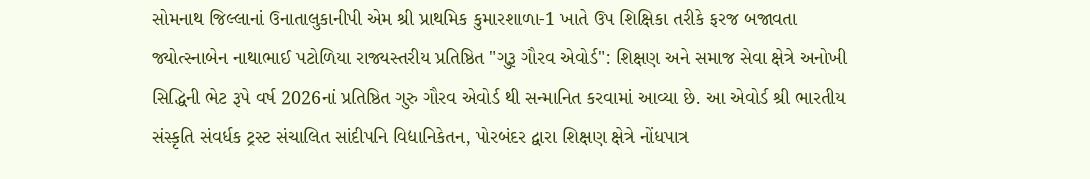સોમનાથ જિલ્લાનાં ઉનાતાલુકાનીપી એમ શ્રી પ્રાથમિક કુમારશાળા-1 ખાતે ઉપ શિક્ષિકા તરીકે ફરજ બજાવતા જ્યોત્સ્નાબેન નાથાભાઈ પટોળિયા રાજ્યસ્તરીય પ્રતિષ્ઠિત "ગુરૂ ગૌરવ એવોર્ડ": શિક્ષણ અને સમાજ સેવા ક્ષેત્રે અનોખી સિદ્ધિની ભેટ રૂપે વર્ષ 2026નાં પ્રતિષ્ઠિત ગુરુ ગૌરવ એવોર્ડ થી સન્માનિત કરવામાં આવ્યા છે. આ એવોર્ડ શ્રી ભારતીય સંસ્કૃતિ સંવર્ધક ટ્રસ્ટ સંચાલિત સાંદીપનિ વિદ્યાનિકેતન, પોરબંદર દ્વારા શિક્ષણ ક્ષેત્રે નોંધપાત્ર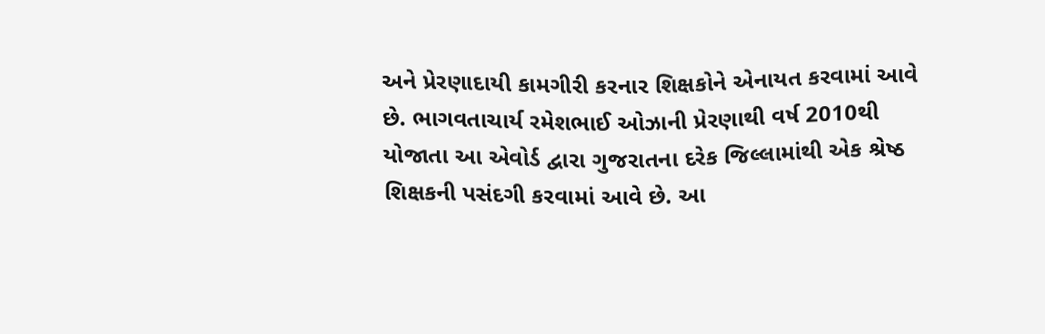અને પ્રેરણાદાયી કામગીરી કરનાર શિક્ષકોને એનાયત કરવામાં આવે છે. ભાગવતાચાર્ય રમેશભાઈ ઓઝાની પ્રેરણાથી વર્ષ 2010થી યોજાતા આ એવોર્ડ દ્વારા ગુજરાતના દરેક જિલ્લામાંથી એક શ્રેષ્ઠ શિક્ષકની પસંદગી કરવામાં આવે છે. આ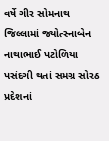વર્ષે ગીર સોમનાથ જિલ્લામાં જ્યોત્સ્નાબેન નાથાભાઈ પટોળિયા પસંદગી થતાં સમગ્ર સોરઠ પ્રદેશનાં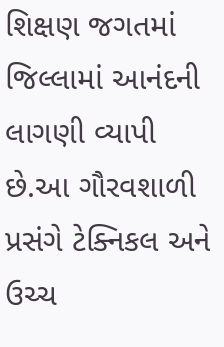શિક્ષણ જગતમાં જિલ્લામાં આનંદની લાગણી વ્યાપી છે.આ ગૌરવશાળી પ્રસંગે ટેક્નિકલ અને ઉચ્ચ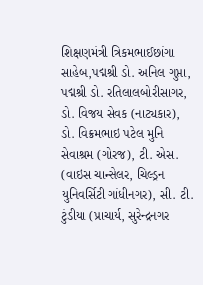શિક્ષણમંત્રી ત્રિકમભાઈછાંગા સાહેબ,પદ્મશ્રી ડો. અનિલ ગુપ્તા, પદ્મશ્રી ડો. રતિલાલબોરીસાગર, ડો. વિજય સેવક (નાટ્યકાર), ડો. વિક્રમભાઇ પટેલ મુનિ સેવાશ્રમ (ગોરજ), ટી. એસ. (વાઇસ ચાન્સેલર, ચિલ્ડ્રન યુનિવર્સિટી ગાંધીનગર), સી. ટી. ટુંડીયા (પ્રાચાર્ય, સુરેન્દ્રનગર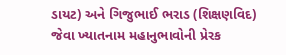ડાયટ) અને ગિજુભાઈ ભરાડ (શિક્ષણવિદ) જેવા ખ્યાતનામ મહાનુભાવોની પ્રેરક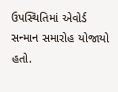ઉપસ્થિતિમાં એવોર્ડ સન્માન સમારોહ યોજાયો હતો.